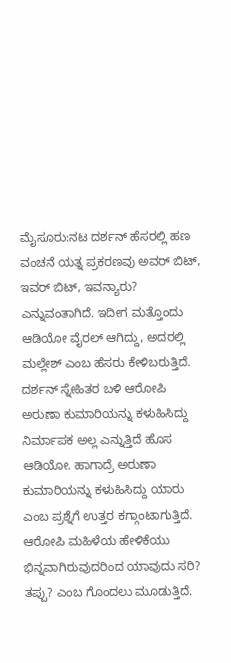ಮೈಸೂರು:ನಟ ದರ್ಶನ್ ಹೆಸರಲ್ಲಿ ಹಣ ವಂಚನೆ ಯತ್ನ ಪ್ರಕರಣವು ಅವರ್ ಬಿಟ್, ಇವರ್ ಬಿಟ್, ಇವನ್ಯಾರು? ಎನ್ನುವಂತಾಗಿದೆ. ಇದೀಗ ಮತ್ತೊಂದು ಆಡಿಯೋ ವೈರಲ್ ಆಗಿದ್ದು, ಅದರಲ್ಲಿ ಮಲ್ಲೇಶ್ ಎಂಬ ಹೆಸರು ಕೇಳಿಬರುತ್ತಿದೆ.
ದರ್ಶನ್ ಸ್ನೇಹಿತರ ಬಳಿ ಆರೋಪಿ ಅರುಣಾ ಕುಮಾರಿಯನ್ನು ಕಳುಹಿಸಿದ್ದು ನಿರ್ಮಾಪಕ ಅಲ್ಲ ಎನ್ನುತ್ತಿದೆ ಹೊಸ ಆಡಿಯೋ. ಹಾಗಾದ್ರೆ ಅರುಣಾ ಕುಮಾರಿಯನ್ನು ಕಳುಹಿಸಿದ್ದು ಯಾರು ಎಂಬ ಪ್ರಶ್ನೆಗೆ ಉತ್ತರ ಕಗ್ಗಾಂಟಾಗುತ್ತಿದೆ. ಆರೋಪಿ ಮಹಿಳೆಯ ಹೇಳಿಕೆಯು ಭಿನ್ನವಾಗಿರುವುದರಿಂದ ಯಾವುದು ಸರಿ? ತಪ್ಪು? ಎಂಬ ಗೊಂದಲು ಮೂಡುತ್ತಿದೆ.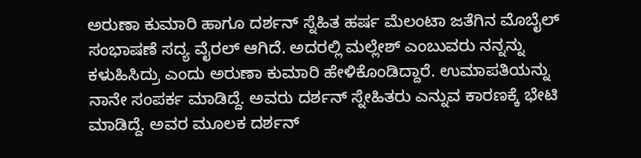ಅರುಣಾ ಕುಮಾರಿ ಹಾಗೂ ದರ್ಶನ್ ಸ್ನೆಹಿತ ಹರ್ಷ ‌ಮೆಲಂಟಾ ಜತೆಗಿನ ಮೊಬೈಲ್ ಸಂಭಾಷಣೆ ಸದ್ಯ ವೈರಲ್ ಆಗಿದೆ. ಅದರಲ್ಲಿ ಮಲ್ಲೇಶ್ ಎಂಬುವರು ನನ್ನನ್ನು ಕಳುಹಿಸಿದ್ರು ಎಂದು ಅರುಣಾ ಕುಮಾರಿ ಹೇಳಿಕೊಂಡಿದ್ದಾರೆ. ಉಮಾಪತಿಯನ್ನು ನಾನೇ ಸಂಪರ್ಕ ಮಾಡಿದ್ದೆ. ಅವರು ದರ್ಶನ್ ಸ್ನೇಹಿತರು ಎನ್ನುವ ಕಾರಣಕ್ಕೆ ಭೇಟಿ ಮಾಡಿದ್ದೆ. ಅವರ ಮೂಲಕ ದರ್ಶನ್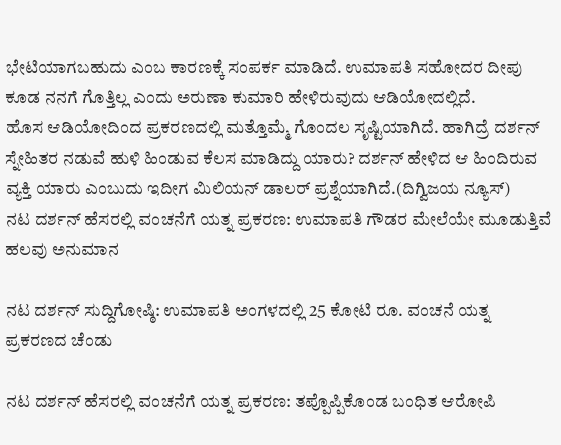ಭೇಟಿಯಾಗಬಹುದು ಎಂಬ ಕಾರಣಕ್ಕೆ ಸಂಪರ್ಕ ಮಾಡಿದೆ. ಉಮಾಪತಿ ಸಹೋದರ ದೀಪು ಕೂಡ ನನಗೆ ಗೊತ್ತಿಲ್ಲ ಎಂದು ಅರುಣಾ ಕುಮಾರಿ ಹೇಳಿರುವುದು ಆಡಿಯೋದಲ್ಲಿದೆ.
ಹೊಸ ಆಡಿಯೋದಿಂದ ಪ್ರಕರಣದಲ್ಲಿ ಮತ್ತೊಮ್ಮೆ ಗೊಂದಲ ಸೃಷ್ಟಿಯಾಗಿದೆ. ಹಾಗಿದ್ರೆ ದರ್ಶನ್ ಸ್ನೇಹಿತರ ನಡುವೆ ಹುಳಿ ಹಿಂಡುವ ಕೆಲಸ ಮಾಡಿದ್ದು ಯಾರು? ದರ್ಶನ್ ಹೇಳಿದ ಆ ಹಿಂದಿರುವ ವ್ಯಕ್ತಿ ಯಾರು ಎಂಬುದು ಇದೀಗ ಮಿಲಿಯನ್ ಡಾಲರ್ ಪ್ರಶ್ನೆಯಾಗಿದೆ.(ದಿಗ್ವಿಜಯ ನ್ಯೂಸ್)
ನಟ ದರ್ಶನ್ ಹೆಸರಲ್ಲಿ ವಂಚನೆಗೆ ಯತ್ನ ಪ್ರಕರಣ: ಉಮಾಪತಿ ಗೌಡರ ಮೇಲೆಯೇ ಮೂಡುತ್ತಿವೆ ಹಲವು ಅನುಮಾನ

ನಟ ದರ್ಶನ್ ಸುದ್ದಿಗೋಷ್ಠಿ: ಉಮಾಪತಿ ಅಂಗಳದಲ್ಲಿ 25 ಕೋಟಿ ರೂ. ವಂಚನೆ ಯತ್ನ ಪ್ರಕರಣದ ಚೆಂಡು

ನಟ ದರ್ಶನ್ ಹೆಸರಲ್ಲಿ ವಂಚನೆಗೆ ಯತ್ನ ಪ್ರಕರಣ: ತಪ್ಪೊಪ್ಪಿಕೊಂಡ ಬಂಧಿತ ಆರೋಪಿ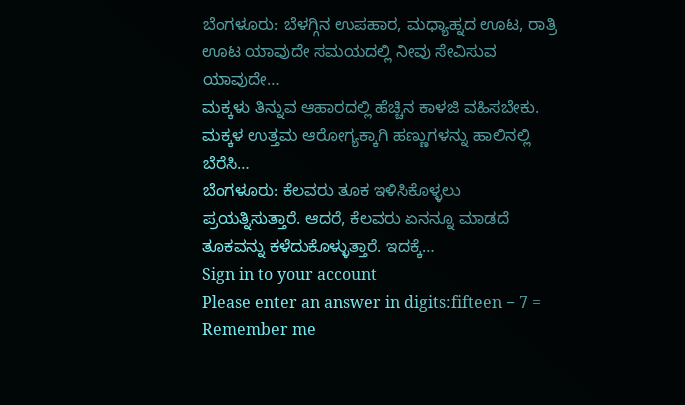ಬೆಂಗಳೂರು: ಬೆಳಗ್ಗಿನ ಉಪಹಾರ, ಮಧ್ಯಾಹ್ನದ ಊಟ, ರಾತ್ರಿ ಊಟ ಯಾವುದೇ ಸಮಯದಲ್ಲಿ ನೀವು ಸೇವಿಸುವ ಯಾವುದೇ…
ಮಕ್ಕಳು ತಿನ್ನುವ ಆಹಾರದಲ್ಲಿ ಹೆಚ್ಚಿನ ಕಾಳಜಿ ವಹಿಸಬೇಕು. ಮಕ್ಕಳ ಉತ್ತಮ ಆರೋಗ್ಯಕ್ಕಾಗಿ ಹಣ್ಣುಗಳನ್ನು ಹಾಲಿನಲ್ಲಿ ಬೆರೆಸಿ…
ಬೆಂಗಳೂರು: ಕೆಲವರು ತೂಕ ಇಳಿಸಿಕೊಳ್ಳಲು ಪ್ರಯತ್ನಿಸುತ್ತಾರೆ. ಆದರೆ, ಕೆಲವರು ಏನನ್ನೂ ಮಾಡದೆ ತೂಕವನ್ನು ಕಳೆದುಕೊಳ್ಳುತ್ತಾರೆ. ಇದಕ್ಕೆ…
Sign in to your account
Please enter an answer in digits:fifteen − 7 =
Remember me